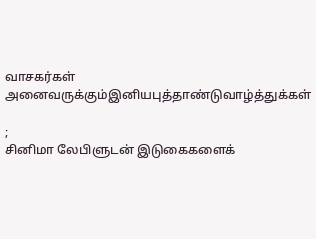வாசகர்கள் அனைவருக்கும்இனியபுத்தாண்டுவாழ்த்துக்கள்

;
சினிமா லேபிளுடன் இடுகைகளைக்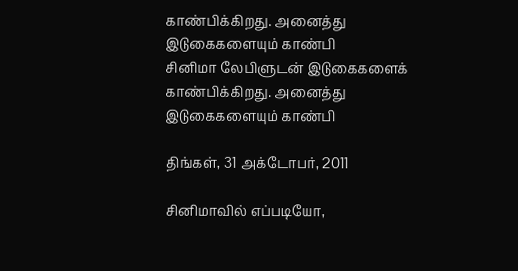காண்பிக்கிறது. அனைத்து இடுகைகளையும் காண்பி
சினிமா லேபிளுடன் இடுகைகளைக் காண்பிக்கிறது. அனைத்து இடுகைகளையும் காண்பி

திங்கள், 31 அக்டோபர், 2011

சினிமாவில் எப்படியோ,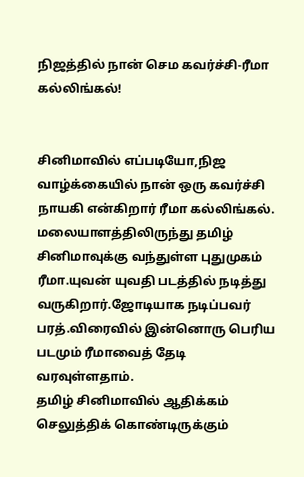நிஜத்தில் நான் செம கவர்ச்சி-ரீமா கல்லிங்கல்!


சினிமாவில் எப்படியோ,நிஜ வாழ்க்கையில் நான் ஒரு கவர்ச்சி நாயகி என்கிறார் ரீமா கல்லிங்கல். மலையாளத்திலிருந்து தமிழ் சினிமாவுக்கு வந்துள்ள புதுமுகம் ரீமா.யுவன் யுவதி படத்தில் நடித்து வருகிறார்.ஜோடியாக நடிப்பவர் பரத்.விரைவில் இன்னொரு பெரிய படமும் ரீமாவைத் தேடி வரவுள்ளதாம்.
தமிழ் சினிமாவில் ஆதிக்கம் செலுத்திக் கொண்டிருக்கும்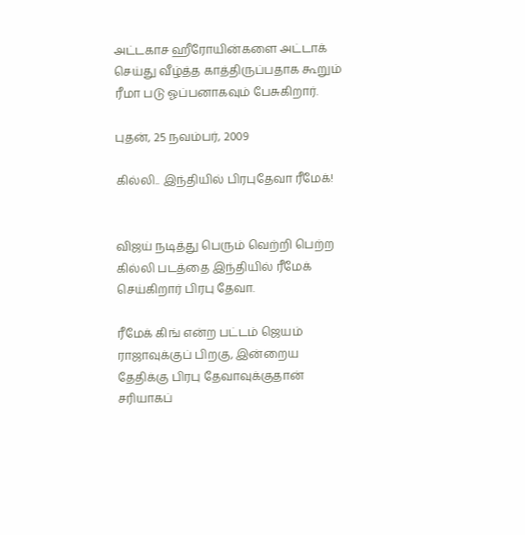அட்டகாச ஹீரோயின்களை அட்டாக் செய்து வீழ்த்த காத்திருப்பதாக கூறும் ரீமா படு ஓப்பனாகவும் பேசுகிறார்.

புதன், 25 நவம்பர், 2009

கில்லி.. இந்தியில் பிரபுதேவா ரீமேக்!


விஜய் நடித்து பெரும் வெற்றி பெற்ற கில்லி படத்தை இந்தியில் ரீமேக் செய்கிறார் பிரபு தேவா.

ரீமேக் கிங் என்ற பட்டம் ஜெயம் ராஜாவுக்குப் பிறகு, இன்றைய தேதிக்கு பிரபு தேவாவுக்குதான் சரியாகப்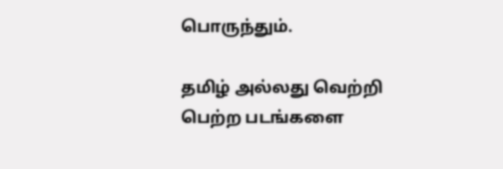பொருந்தும்.

தமிழ் அல்லது வெற்றி பெற்ற படங்களை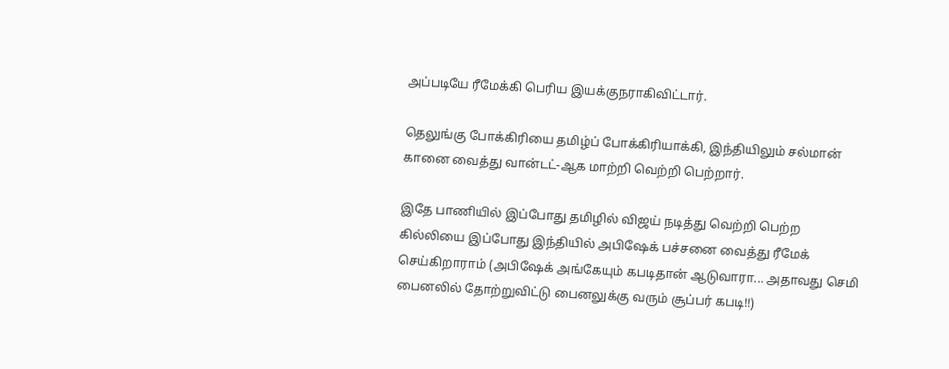அப்படியே ரீமேக்கி பெரிய இயக்குநராகிவிட்டார்.

தெலுங்கு போக்கிரியை தமிழ்ப் போக்கிரியாக்கி, இந்தியிலும் சல்மான் கானை வைத்து வான்டட்-ஆக மாற்றி வெற்றி பெற்றார்.

இதே பாணியில் இப்போது தமிழில் விஜய் நடித்து வெற்றி பெற்ற கில்லியை இப்போது இந்தியில் அபிஷேக் பச்சனை வைத்து ரீமேக் செய்கிறாராம் (அபிஷேக் அங்கேயும் கபடிதான் ஆடுவாரா... அதாவது செமி பைனலில் தோற்றுவிட்டு பைனலுக்கு வரும் சூப்பர் கபடி!!)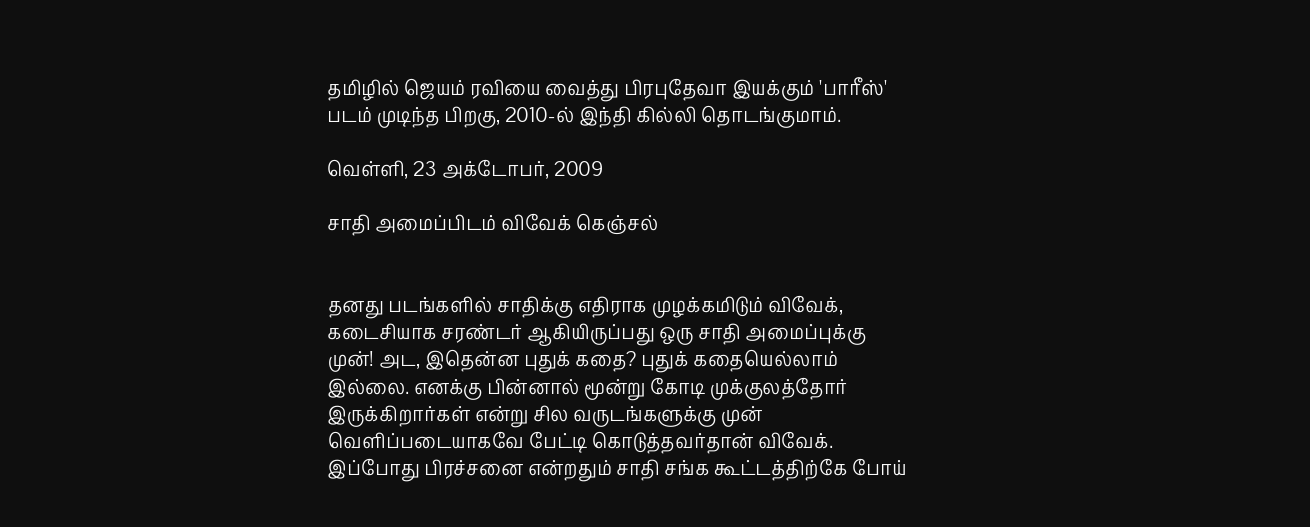தமிழில் ஜெயம் ரவியை வைத்து பிரபுதேவா இயக்கும் 'பாரீஸ்' படம் முடிந்த பிறகு, 2010-ல் இந்தி கில்லி தொடங்குமாம்.

வெள்ளி, 23 அக்டோபர், 2009

சாதி அமைப்பிடம் விவேக் கெஞ்சல்


தனது படங்களில் சாதிக்கு எதிராக முழக்கமிடும் விவேக், கடைசியாக சரண்டர் ஆகியிருப்பது ஒரு சாதி அமைப்புக்கு முன்! அட, இதென்ன புதுக் கதை? புதுக் கதையெல்லாம் இல்லை. எனக்கு பின்னால் மூன்று கோடி முக்குலத்தோர் இருக்கிறார்கள் என்று சில வருடங்களுக்கு முன் வெளிப்படையாகவே பேட்டி கொடுத்தவர்தான் விவேக். இப்போது பிரச்சனை என்றதும் சாதி சங்க கூட்டத்திற்கே போய்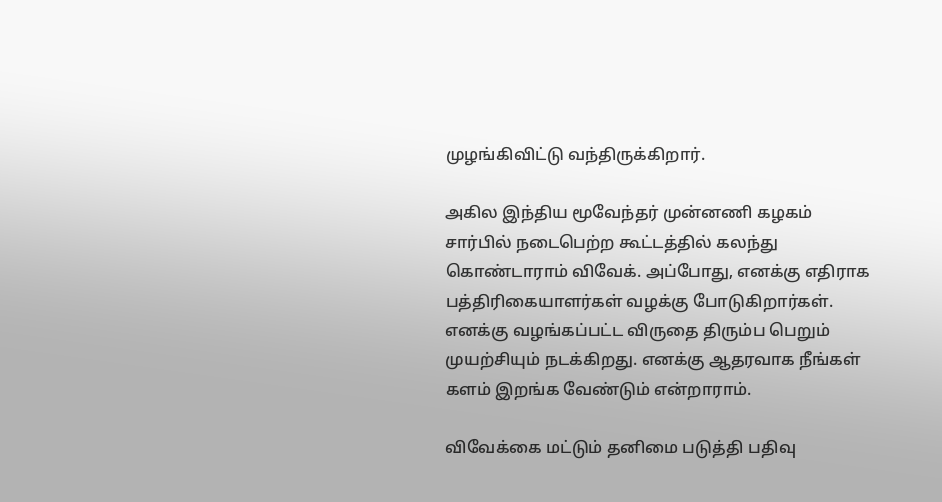முழங்கிவிட்டு வந்திருக்கிறார்.

அகில இந்திய மூவேந்தர் முன்னணி கழகம் சார்பில் நடைபெற்ற கூட்டத்தில் கலந்து கொண்டாராம் விவேக். அப்போது, எனக்கு எதிராக பத்திரிகையாளர்கள் வழக்கு போடுகிறார்கள். எனக்கு வழங்கப்பட்ட விருதை திரும்ப பெறும் முயற்சியும் நடக்கிறது. எனக்கு ஆதரவாக நீங்கள் களம் இறங்க வேண்டும் என்றாராம்.

விவேக்கை மட்டும் தனிமை படுத்தி பதிவு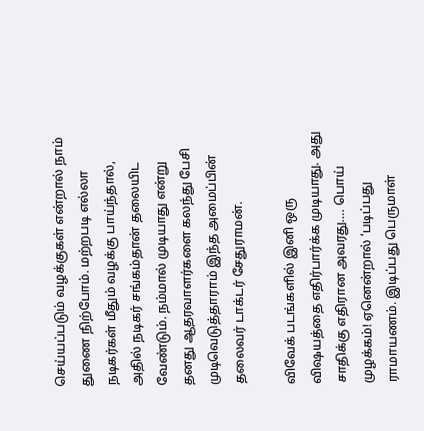செய்யப்படும் வழக்குகள் என்றால் நாம் துணை நிற்போம். மற்றபடி எல்லா நடிகர்கள் மீதும் வழக்கு பாய்ந்தால், அதில் நடிகர் சங்கம்தான் தலையிட வேண்டும். நம்மால் முடியாது என்று தனது ஆதரவாளர்களை கலந்து பேசி முடிவெடுத்தாராம் இந்த அமைப்பின் தலைவர் டாக்டர் சேதுராமன்.

விவேக் படங்களில் இனி ஒரு விஷயத்தை எதிர்பார்க்க முடியாது. அது சாதிக்கு எதிரான அவரது…. பொய் முழக்கம்! ஏனென்றால் ‘படிப்பது ராமாயணம். இடிப்பது பெருமாள்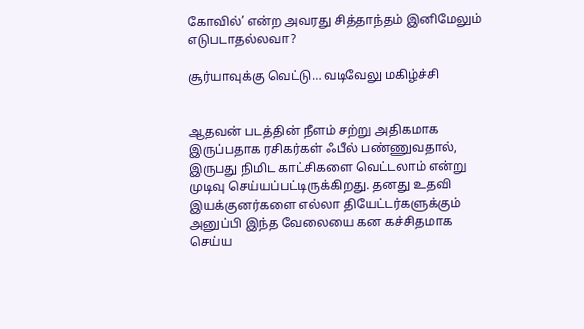கோவில்’ என்ற அவரது சித்தாந்தம் இனிமேலும் எடுபடாதல்லவா?

சூர்யாவுக்கு வெட்டு… வடிவேலு மகிழ்ச்சி


ஆதவன் படத்தின் நீளம் சற்று அதிகமாக இருப்பதாக ரசிகர்கள் ஃபீல் பண்ணுவதால், இருபது நிமிட காட்சிகளை வெட்டலாம் என்று முடிவு செய்யப்பட்டிருக்கிறது. தனது உதவி இயக்குனர்களை எல்லா தியேட்டர்களுக்கும் அனுப்பி இந்த வேலையை கன கச்சிதமாக செய்ய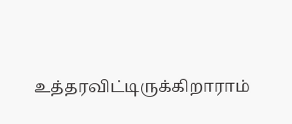உத்தரவிட்டிருக்கிறாராம்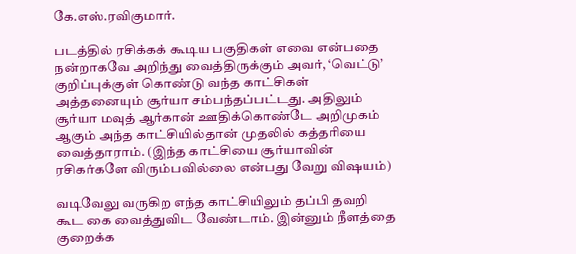கே.எஸ்.ரவிகுமார்.

படத்தில் ரசிக்கக் கூடிய பகுதிகள் எவை என்பதை நன்றாகவே அறிந்து வைத்திருக்கும் அவர், ‘வெட்டு’ குறிப்புக்குள் கொண்டு வந்த காட்சிகள் அத்தனையும் சூர்யா சம்பந்தப்பட்டது. அதிலும் சூர்யா மவுத் ஆர்கான் ஊதிக்கொண்டே அறிமுகம் ஆகும் அந்த காட்சியில்தான் முதலில் கத்தரியை வைத்தாராம். (இந்த காட்சியை சூர்யாவின் ரசிகர்களே விரும்பவில்லை என்பது வேறு விஷயம்)

வடிவேலு வருகிற எந்த காட்சியிலும் தப்பி தவறி கூட கை வைத்துவிட வேண்டாம். இன்னும் நீளத்தை குறைக்க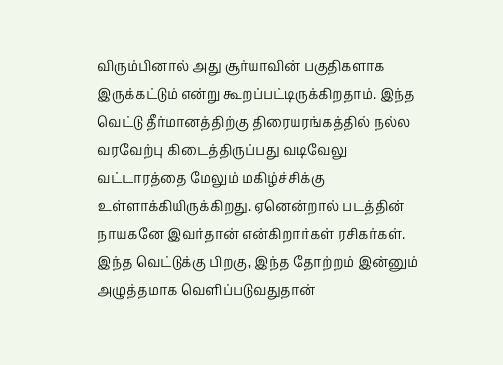விரும்பினால் அது சூர்யாவின் பகுதிகளாக இருக்கட்டும் என்று கூறப்பட்டிருக்கிறதாம். இந்த வெட்டு தீர்மானத்திற்கு திரையரங்கத்தில் நல்ல வரவேற்பு கிடைத்திருப்பது வடிவேலு வட்டாரத்தை மேலும் மகிழ்ச்சிக்கு உள்ளாக்கியிருக்கிறது. ஏனென்றால் படத்தின் நாயகனே இவர்தான் என்கிறார்கள் ரசிகர்கள். இந்த வெட்டுக்கு பிறகு, இந்த தோற்றம் இன்னும் அழுத்தமாக வெளிப்படுவதுதான்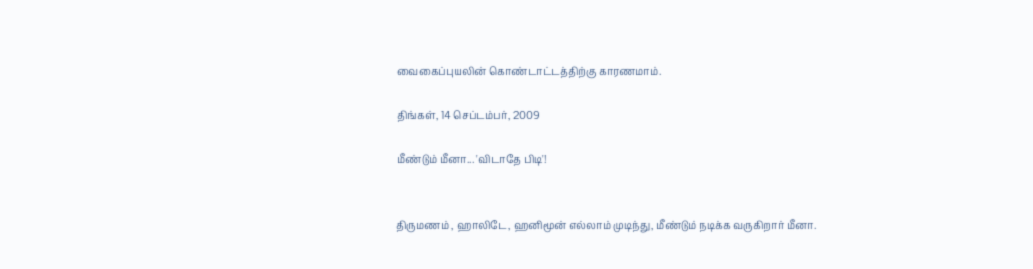வைகைப்புயலின் கொண்டாட்டத்திற்கு காரணமாம்.

திங்கள், 14 செப்டம்பர், 2009

மீண்டும் மீனா... 'விடாதே பிடி'!


திருமணம் , ஹாலிடே, ஹனிமூன் எல்லாம் முடிந்து, மீண்டும் நடிக்க வருகிறார் மீனா.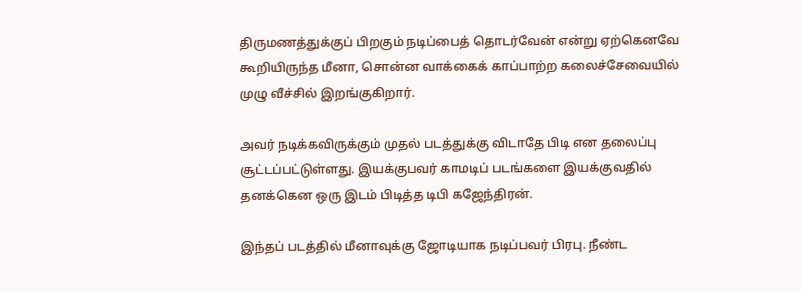திருமணத்துக்குப் பிறகும் நடிப்பைத் தொடர்வேன் என்று ஏற்கெனவே கூறியிருந்த மீனா, சொன்ன வாக்கைக் காப்பாற்ற கலைச்சேவையில் முழு வீச்சில் இறங்குகிறார்.

அவர் நடிக்கவிருக்கும் முதல் படத்துக்கு விடாதே பிடி என தலைப்பு சூட்டப்பட்டுள்ளது. இயக்குபவர் காமடிப் படங்களை இயக்குவதில் தனக்கென ஒரு இடம் பிடித்த டிபி கஜேந்திரன்.

இந்தப் படத்தில் மீனாவுக்கு ஜோடியாக நடிப்பவர் பிரபு. நீண்ட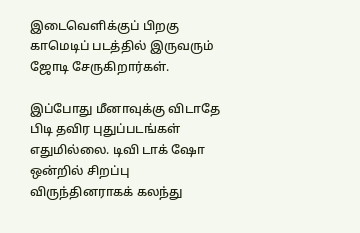இடைவெளிக்குப் பிறகு காமெடிப் படத்தில் இருவரும் ஜோடி சேருகிறார்கள்.

இப்போது மீனாவுக்கு விடாதே பிடி தவிர புதுப்படங்கள் எதுமில்லை. டிவி டாக் ஷோ ஒன்றில் சிறப்பு விருந்தினராகக் கலந்து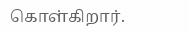கொள்கிறார்.